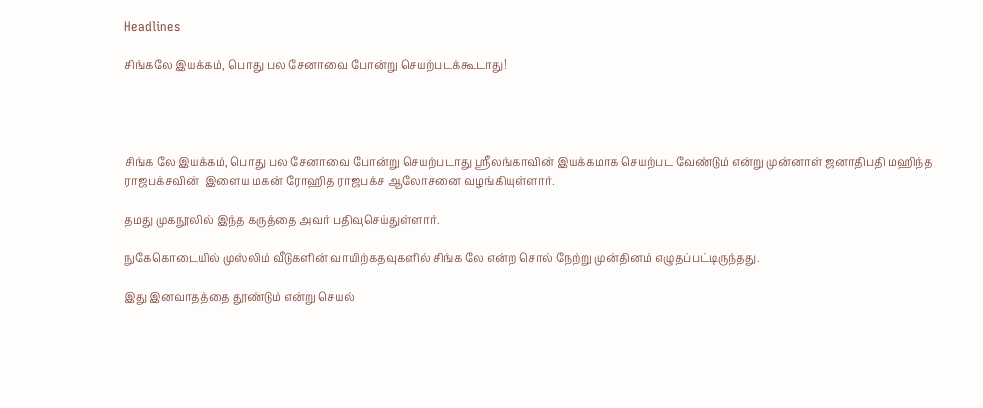Headlines

சிங்கலே இயக்கம், பொது பல சேனாவை போன்று செயற்படக்கூடாது!




சிங்க லே இயக்கம், பொது பல சேனாவை போன்று செயற்படாது ஸ்ரீலங்காவின் இயக்கமாக செயற்பட வேண்டும் என்று முன்னாள் ஜனாதிபதி மஹிந்த ராஜபக்சவின்  இளைய மகன் ரோஹித ராஜபக்ச ஆலோசனை வழங்கியுள்ளார்.

தமது முகநூலில் இந்த கருத்தை அவர் பதிவுசெய்துள்ளார்.

நுகேகொடையில் முஸ்லிம் வீடுகளின் வாயிற்கதவுகளில் சிங்க லே என்ற சொல் நேற்று முன்தினம் எழுதப்பட்டிருந்தது.

இது இனவாதத்தை தூண்டும் என்று செயல்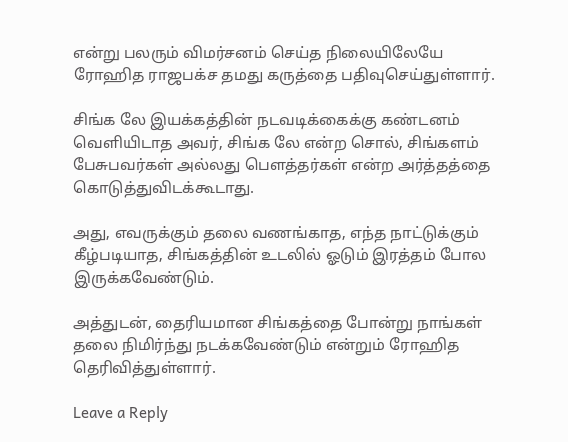என்று பலரும் விமர்சனம் செய்த நிலையிலேயே ரோஹித ராஜபக்ச தமது கருத்தை பதிவுசெய்துள்ளார்.

சிங்க லே இயக்கத்தின் நடவடிக்கைக்கு கண்டனம் வெளியிடாத அவர், சிங்க லே என்ற சொல், சிங்களம் பேசுபவர்கள் அல்லது பௌத்தர்கள் என்ற அர்த்தத்தை கொடுத்துவிடக்கூடாது.

அது, எவருக்கும் தலை வணங்காத, எந்த நாட்டுக்கும் கீழ்படியாத, சிங்கத்தின் உடலில் ஓடும் இரத்தம் போல இருக்கவேண்டும்.

அத்துடன், தைரியமான சிங்கத்தை போன்று நாங்கள் தலை நிமிர்ந்து நடக்கவேண்டும் என்றும் ரோஹித தெரிவித்துள்ளார்.

Leave a Reply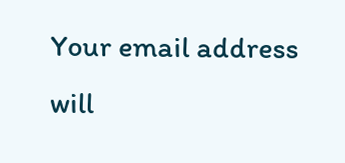Your email address will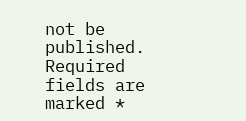not be published. Required fields are marked *